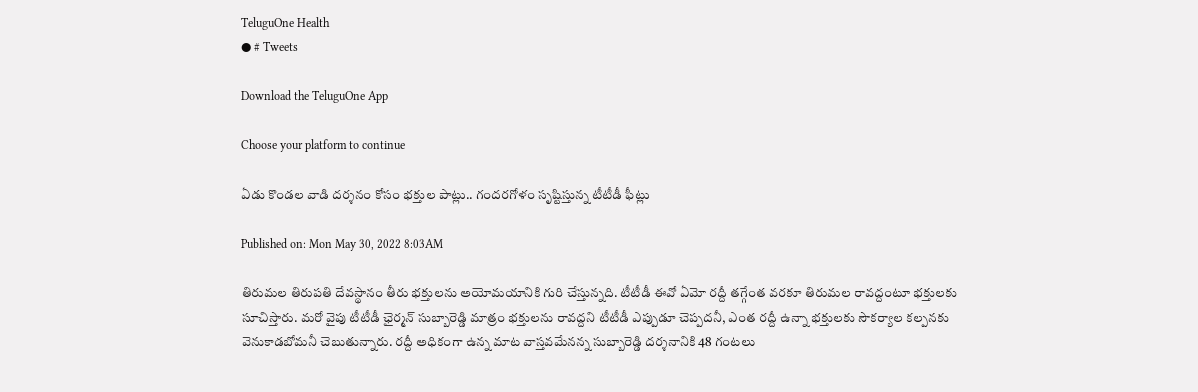TeluguOne Health
● # Tweets

Download the TeluguOne App

Choose your platform to continue

ఏడు కొండల వాడి దర్శనం కోసం భక్తుల పాట్లు.. గందరగోళం సృష్టిస్తున్న టీటీడీ ఫీట్లు

Published on: Mon May 30, 2022 8:03AM

తిరుమల తిరుపతి దేవస్థానం తీరు భక్తులను అయోమయానికి గురి చేస్తున్నది. టీటీడీ ఈవో ఏమో రద్దీ తగ్గేంత వరకూ తిరుమల రావద్దంటూ భక్తులకు సూచిస్తారు. మరో వైపు టీటీడీ ఛైర్మన్ సుబ్బారెడ్డి మాత్రం భక్తులను రావద్దని టీటీడీ ఎప్పుడూ చెప్పదనీ, ఎంత రద్దీ ఉన్నా భక్తులకు సౌకర్యాల కల్పనకు వెనుకాడబోమనీ చెబుతున్నారు. రద్దీ అధికంగా ఉన్న మాట వాస్తవమేనన్న సుబ్బారెడ్డి దర్శనానికి 48 గంటలు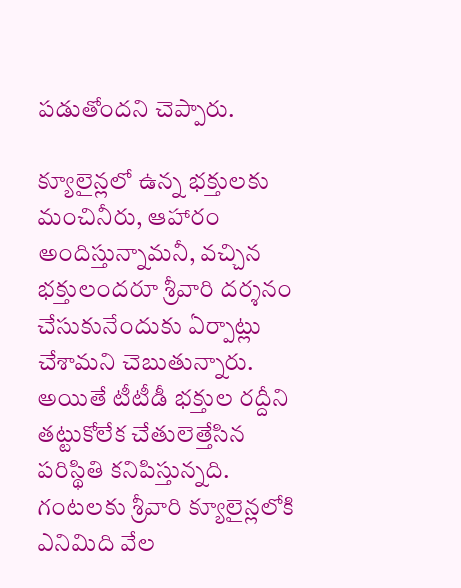పడుతోందని చెప్పారు.

క్యూలైన్లలో ఉన్న భక్తులకు మంచినీరు, ఆహారం అందిస్తున్నామనీ, వచ్చిన భక్తులందరూ శ్రీవారి దర్శనం చేసుకునేందుకు ఏర్పాట్లు చేశామని చెబుతున్నారు. అయితే టీటీడీ భక్తుల రద్దీని తట్టుకోలేక చేతులెత్తేసిన పరిస్థితి కనిపిస్తున్నది. గంటలకు శ్రీవారి క్యూలైన్లలోకి ఎనిమిది వేల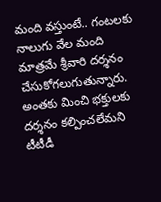మంది వస్తుంటే.. గంటలకు నాలుగు వేల మంది మాత్రమే శ్రీవారి దర్శనం చేసుకోగలుగుతున్నారు. అంతకు మించి భక్తులకు దర్శనం కల్పించలేమని టీటీడీ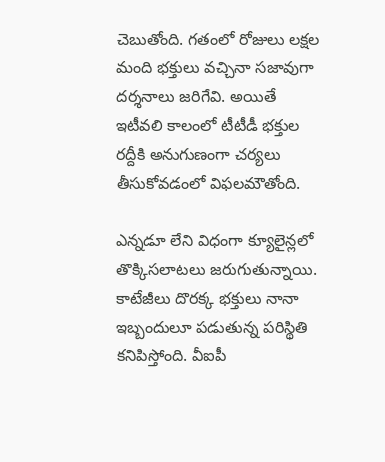చెబుతోంది. గతంలో రోజులు లక్షల మంది భక్తులు వచ్చినా సజావుగా దర్శనాలు జరిగేవి. అయితే ఇటీవలి కాలంలో టీటీడీ భక్తుల రద్దీకి అనుగుణంగా చర్యలు తీసుకోవడంలో విఫలమౌతోంది.

ఎన్నడూ లేని విధంగా క్యూలైన్లలో తొక్కిసలాటలు జరుగుతున్నాయి. కాటేజీలు దొరక్క భక్తులు నానా ఇబ్బందులూ పడుతున్న పరిస్థితి కనిపిస్తోంది. వీఐపీ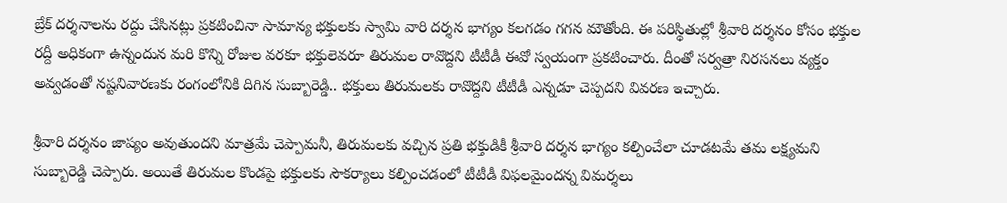బ్రేక్ దర్శనాలను రద్దు చేసినట్లు ప్రకటించినా సామాన్య భక్తులకు స్వామి వారి దర్శన భాగ్యం కలగడం గగన మౌతోంది. ఈ పరిస్థితుల్లో శ్రీవారి దర్శనం కోసం భక్తుల రద్దీ అధికంగా ఉన్నందున మరి కొన్ని రోజుల వరకూ భక్తులెవరూ తిరుమల రావొద్దని టీటీడీ ఈవో స్వయంగా ప్రకటించారు. దీంతో సర్వత్రా నిరసనలు వ్యక్తం అవ్వడంతో నష్టనివారణకు రంగంలోనికి దిగిన సుబ్బారెడ్డి.. భక్తులు తిరుమలకు రావొద్దని టీటీడీ ఎన్నడూ చెప్పదని వివరణ ఇచ్చారు.

శ్రీవారి దర్శనం జాప్యం అవుతుందని మాత్రమే చెప్పామనీ, తిరుమలకు వచ్చిన ప్రతి భక్తుడికీ శ్రీవారి దర్శన భాగ్యం కల్పించేలా చూడటమే తమ లక్ష్యమని సుబ్బారెడ్డి చెప్పారు. అయితే తిరుమల కొండపై భక్తులకు సౌకర్యాలు కల్పించడంలో టీటీడీ విఫలమైందన్న విమర్శలు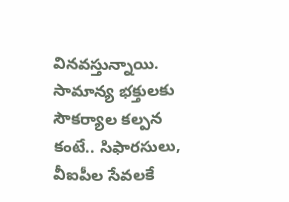వినవస్తున్నాయి. సామాన్య భక్తులకు సౌకర్యాల కల్పన కంటే.. సిఫారసులు, వీఐపీల సేవలకే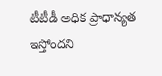టీటీడీ అధిక ప్రాధాన్యత ఇస్తోందని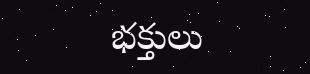భక్తులు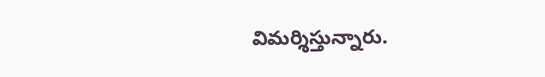విమర్శిస్తున్నారు.